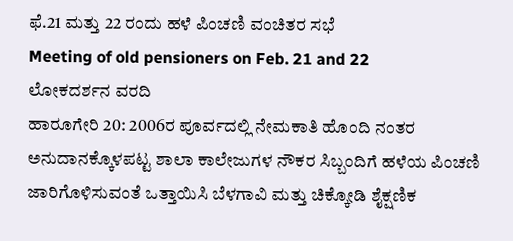ಫೆ.21 ಮತ್ತು 22 ರಂದು ಹಳೆ ಪಿಂಚಣಿ ವಂಚಿತರ ಸಭೆ
Meeting of old pensioners on Feb. 21 and 22
ಲೋಕದರ್ಶನ ವರದಿ
ಹಾರೂಗೇರಿ 20: 2006ರ ಪೂರ್ವದಲ್ಲಿ ನೇಮಕಾತಿ ಹೊಂದಿ ನಂತರ ಅನುದಾನಕ್ಕೊಳಪಟ್ಟ ಶಾಲಾ ಕಾಲೇಜುಗಳ ನೌಕರ ಸಿಬ್ಬಂದಿಗೆ ಹಳೆಯ ಪಿಂಚಣಿ ಜಾರಿಗೊಳಿಸುವಂತೆ ಒತ್ತಾಯಿಸಿ ಬೆಳಗಾವಿ ಮತ್ತು ಚಿಕ್ಕೋಡಿ ಶೈಕ್ಷಣಿಕ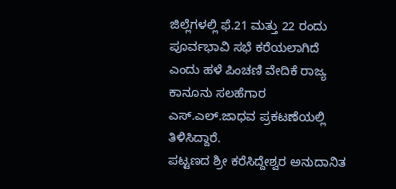ಜಿಲ್ಲೆಗಳಲ್ಲಿ ಫೆ.21 ಮತ್ತು 22 ರಂದು ಪೂರ್ವಭಾವಿ ಸಭೆ ಕರೆಯಲಾಗಿದೆ ಎಂದು ಹಳೆ ಪಿಂಚಣಿ ವೇದಿಕೆ ರಾಜ್ಯ ಕಾನೂನು ಸಲಹೆಗಾರ ಎಸ್.ಎಲ್.ಜಾಧವ ಪ್ರಕಟಣೆಯಲ್ಲಿ ತಿಳಿಸಿದ್ದಾರೆ.
ಪಟ್ಟಣದ ಶ್ರೀ ಕರೆಸಿದ್ದೇಶ್ವರ ಅನುದಾನಿತ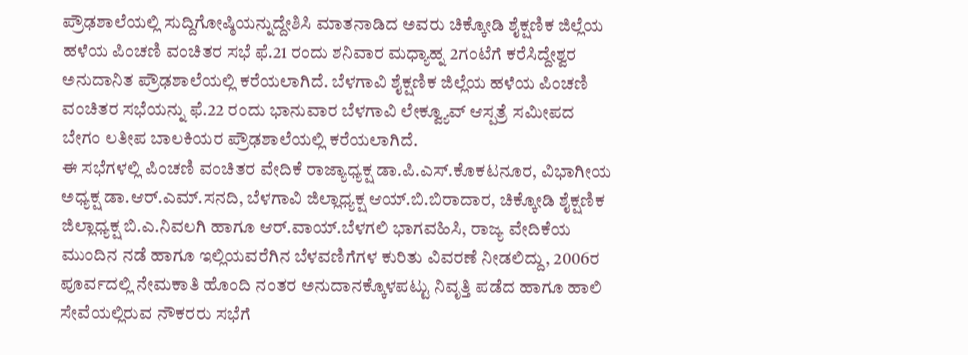ಪ್ರೌಢಶಾಲೆಯಲ್ಲಿ ಸುದ್ದಿಗೋಷ್ಠಿಯನ್ನುದ್ದೇಶಿಸಿ ಮಾತನಾಡಿದ ಅವರು ಚಿಕ್ಕೋಡಿ ಶೈಕ್ಷಣಿಕ ಜಿಲ್ಲೆಯ ಹಳೆಯ ಪಿಂಚಣಿ ವಂಚಿತರ ಸಭೆ ಫೆ.21 ರಂದು ಶನಿವಾರ ಮಧ್ಯಾಹ್ನ 2ಗಂಟೆಗೆ ಕರೆಸಿದ್ದೇಶ್ವರ ಅನುದಾನಿತ ಪ್ರೌಢಶಾಲೆಯಲ್ಲಿ ಕರೆಯಲಾಗಿದೆ. ಬೆಳಗಾವಿ ಶೈಕ್ಷಣಿಕ ಜಿಲ್ಲೆಯ ಹಳೆಯ ಪಿಂಚಣಿ ವಂಚಿತರ ಸಭೆಯನ್ನು ಫೆ.22 ರಂದು ಭಾನುವಾರ ಬೆಳಗಾವಿ ಲೇಕ್ವ್ಯೂವ್ ಆಸ್ಪತ್ರೆ ಸಮೀಪದ ಬೇಗಂ ಲತೀಪ ಬಾಲಕಿಯರ ಪ್ರೌಢಶಾಲೆಯಲ್ಲಿ ಕರೆಯಲಾಗಿದೆ.
ಈ ಸಭೆಗಳಲ್ಲಿ ಪಿಂಚಣಿ ವಂಚಿತರ ವೇದಿಕೆ ರಾಜ್ಯಾಧ್ಯಕ್ಷ ಡಾ.ಪಿ.ಎಸ್.ಕೊಕಟನೂರ, ವಿಭಾಗೀಯ ಅಧ್ಯಕ್ಷ ಡಾ.ಆರ್.ಎಮ್.ಸನದಿ, ಬೆಳಗಾವಿ ಜಿಲ್ಲಾಧ್ಯಕ್ಷ ಆಯ್.ಬಿ.ಬಿರಾದಾರ, ಚಿಕ್ಕೋಡಿ ಶೈಕ್ಷಣಿಕ ಜಿಲ್ಲಾಧ್ಯಕ್ಷ ಬಿ.ಎ.ನಿವಲಗಿ ಹಾಗೂ ಆರ್.ವಾಯ್.ಬೆಳಗಲಿ ಭಾಗವಹಿಸಿ, ರಾಜ್ಯ ವೇದಿಕೆಯ ಮುಂದಿನ ನಡೆ ಹಾಗೂ ಇಲ್ಲಿಯವರೆಗಿನ ಬೆಳವಣಿಗೆಗಳ ಕುರಿತು ವಿವರಣೆ ನೀಡಲಿದ್ದು, 2006ರ ಪೂರ್ವದಲ್ಲಿ ನೇಮಕಾತಿ ಹೊಂದಿ ನಂತರ ಅನುದಾನಕ್ಕೊಳಪಟ್ಟು ನಿವೃತ್ತಿ ಪಡೆದ ಹಾಗೂ ಹಾಲಿ ಸೇವೆಯಲ್ಲಿರುವ ನೌಕರರು ಸಭೆಗೆ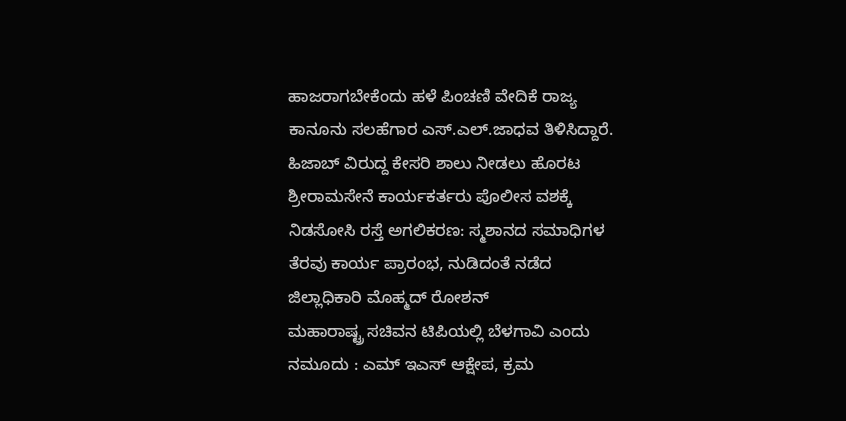ಹಾಜರಾಗಬೇಕೆಂದು ಹಳೆ ಪಿಂಚಣಿ ವೇದಿಕೆ ರಾಜ್ಯ ಕಾನೂನು ಸಲಹೆಗಾರ ಎಸ್.ಎಲ್.ಜಾಧವ ತಿಳಿಸಿದ್ದಾರೆ.
ಹಿಜಾಬ್ ವಿರುದ್ದ ಕೇಸರಿ ಶಾಲು ನೀಡಲು ಹೊರಟ ಶ್ರೀರಾಮಸೇನೆ ಕಾರ್ಯಕರ್ತರು ಪೊಲೀಸ ವಶಕ್ಕೆ
ನಿಡಸೋಸಿ ರಸ್ತೆ ಅಗಲಿಕರಣ: ಸ್ಮಶಾನದ ಸಮಾಧಿಗಳ ತೆರವು ಕಾರ್ಯ ಪ್ರಾರಂಭ, ನುಡಿದಂತೆ ನಡೆದ ಜಿಲ್ಲಾಧಿಕಾರಿ ಮೊಹ್ಮದ್ ರೋಶನ್
ಮಹಾರಾಷ್ಟ್ರ ಸಚಿವನ ಟಿಪಿಯಲ್ಲಿ ಬೆಳಗಾವಿ ಎಂದು ನಮೂದು : ಎಮ್ ಇಎಸ್ ಆಕ್ಷೇಪ, ಕ್ರಮ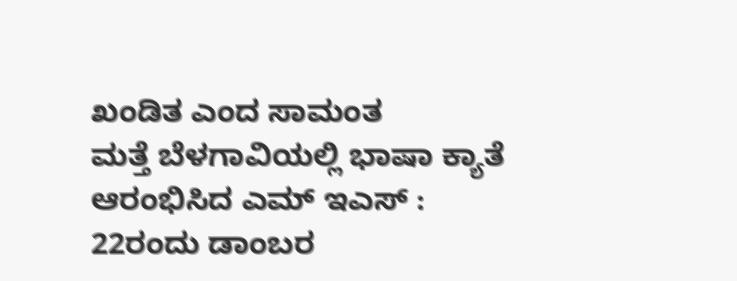ಖಂಡಿತ ಎಂದ ಸಾಮಂತ
ಮತ್ತೆ ಬೆಳಗಾವಿಯಲ್ಲಿ ಭಾಷಾ ಕ್ಯಾತೆ ಆರಂಭಿಸಿದ ಎಮ್ ಇಎಸ್ : 22ರಂದು ಡಾಂಬರ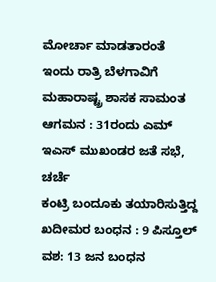ಮೋರ್ಚಾ ಮಾಡತಾರಂತೆ
ಇಂದು ರಾತ್ರಿ ಬೆಳಗಾವಿಗೆ ಮಹಾರಾಷ್ಟ್ರ ಶಾಸಕ ಸಾಮಂತ ಆಗಮನ : 31ರಂದು ಎಮ್ ಇಎಸ್ ಮುಖಂಡರ ಜತೆ ಸಭೆ, ಚರ್ಚೆ
ಕಂಟ್ರಿ ಬಂದೂಕು ತಯಾರಿಸುತ್ತಿದ್ದ ಖದೀಮರ ಬಂಧನ : 9 ಪಿಸ್ತೂಲ್ ವಶ: 13 ಜನ ಬಂಧನ